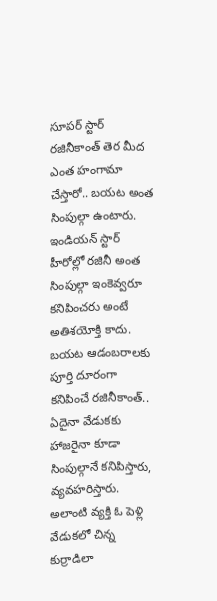సూపర్ స్టార్ రజినీకాంత్ తెర మీద ఎంత హంగామా చేస్తారో.. బయట అంత సింపుల్గా ఉంటారు. ఇండియన్ స్టార్ హీరోల్లో రజినీ అంత సింపుల్గా ఇంకెవ్వరూ కనిపించరు అంటే అతిశయోక్తి కాదు. బయట ఆడంబరాలకు పూర్తి దూరంగా కనిపించే రజినీకాంత్.. ఏదైనా వేడుకకు హాజరైనా కూడా సింపుల్గానే కనిపిస్తారు, వ్యవహరిస్తారు.
అలాంటి వ్యక్తి ఓ పెళ్లి వేడుకలో చిన్న కుర్రాడిలా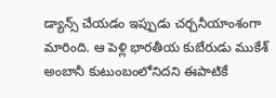డ్యాన్స్ చేయడం ఇప్పుడు చర్చనీయాంశంగా మారింది. ఆ పెళ్లి భారతీయ కుబేరుడు ముకేశ్ అంబానీ కుటుంబంలోనిదని ఈపాటికే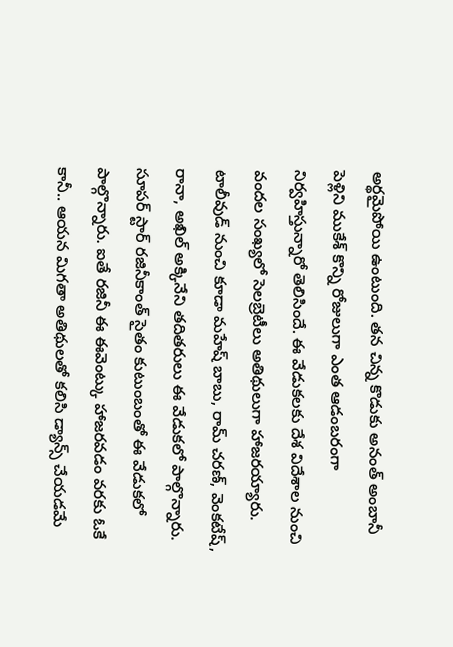అర్థమైపోయి ఉంటుంది. తన చిన్న కొడుకు అనంత్ అంబానీ పెళ్లిని ముకేశ్ కొన్ని రోజులుగా ఎంత ఆడంబరంగా నిర్వహిస్తున్నారో తెలిసిందే. ఈ వేడుకలకు దేశ విదేశాల నుంచి వందల సంఖ్యలో సెలబ్రెటీలు అతిథులుగా హాజరయ్యారు. టాలీవుడ్ నుంచి కూడా మహేష్ బాబు, రామ్ చరణ్, వెంకటేష్, రానా, అఖిల్ అక్కినేని తదితరులు ఈ వేడుకలో పాల్గొన్నారు.
సూపర్ స్టార్ రజినీకాంత్ సైతం కుటుంబంతో ఈ వేడుకలో పాల్గొన్నారు. ఐతే రజినీ ఈ ఈవెంట్కు హాజరవడం వరకు ఓకే కానీ.. ఆయన మిగతా అతిథులతో కలిసి డ్యాన్స్ చేయడమే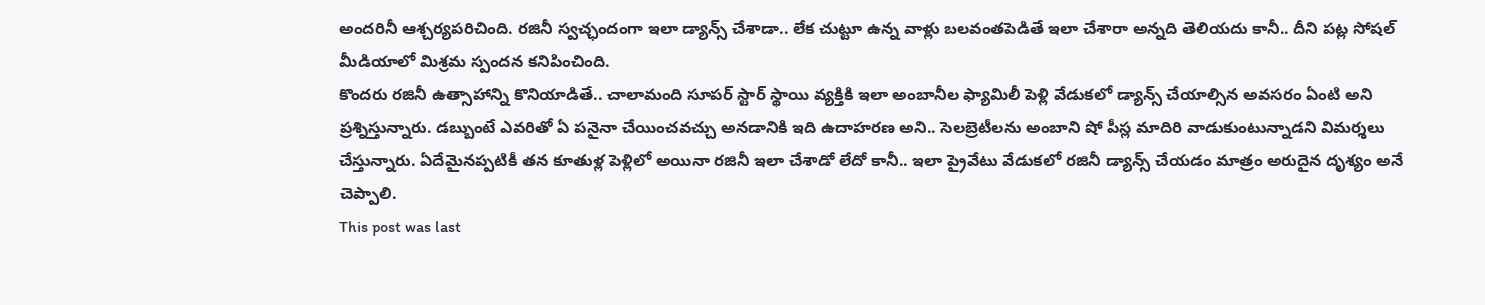అందరినీ ఆశ్చర్యపరిచింది. రజినీ స్వచ్ఛందంగా ఇలా డ్యాన్స్ చేశాడా.. లేక చుట్టూ ఉన్న వాళ్లు బలవంతపెడితే ఇలా చేశారా అన్నది తెలియదు కానీ.. దీని పట్ల సోషల్ మీడియాలో మిశ్రమ స్పందన కనిపించింది.
కొందరు రజినీ ఉత్సాహాన్ని కొనియాడితే.. చాలామంది సూపర్ స్టార్ స్థాయి వ్యక్తికి ఇలా అంబానీల ఫ్యామిలీ పెళ్లి వేడుకలో డ్యాన్స్ చేయాల్సిన అవసరం ఏంటి అని ప్రశ్నిస్తున్నారు. డబ్బుంటే ఎవరితో ఏ పనైనా చేయించవచ్చు అనడానికి ఇది ఉదాహరణ అని.. సెలబ్రెటీలను అంబాని షో పీస్ల మాదిరి వాడుకుంటున్నాడని విమర్శలు చేస్తున్నారు. ఏదేమైనప్పటికీ తన కూతుళ్ల పెళ్లిలో అయినా రజినీ ఇలా చేశాడో లేదో కానీ.. ఇలా ప్రైవేటు వేడుకలో రజినీ డ్యాన్స్ చేయడం మాత్రం అరుదైన దృశ్యం అనే చెప్పాలి.
This post was last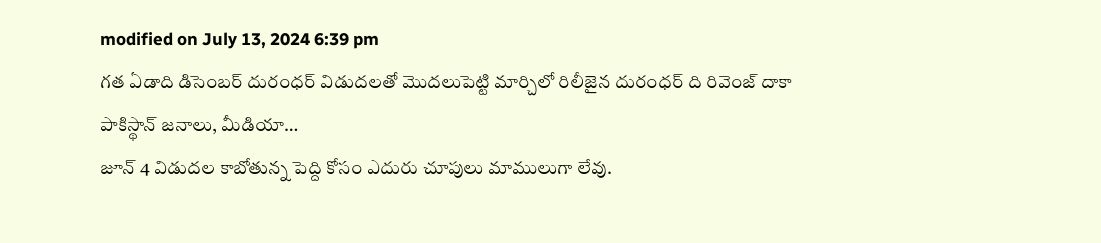modified on July 13, 2024 6:39 pm
గత ఏడాది డిసెంబర్ దురంధర్ విడుదలతో మొదలుపెట్టి మార్చిలో రిలీజైన దురంధర్ ది రివెంజ్ దాకా పాకిస్థాన్ జనాలు, మీడియా…
జూన్ 4 విడుదల కాబోతున్న పెద్ది కోసం ఎదురు చూపులు మాములుగా లేవు.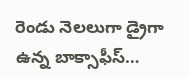రెండు నెలలుగా డ్రైగా ఉన్న బాక్సాఫీస్…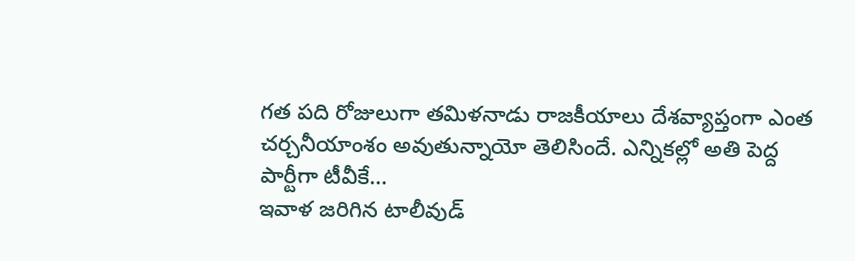గత పది రోజులుగా తమిళనాడు రాజకీయాలు దేశవ్యాప్తంగా ఎంత చర్చనీయాంశం అవుతున్నాయో తెలిసిందే. ఎన్నికల్లో అతి పెద్ద పార్టీగా టీవీకే…
ఇవాళ జరిగిన టాలీవుడ్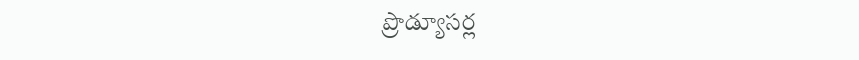ప్రొడ్యూసర్ల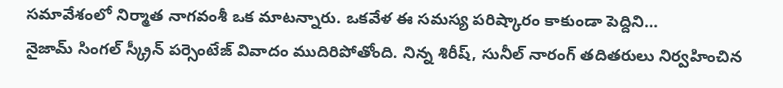సమావేశంలో నిర్మాత నాగవంశీ ఒక మాటన్నారు. ఒకవేళ ఈ సమస్య పరిష్కారం కాకుండా పెద్దిని…
నైజామ్ సింగల్ స్క్రీన్ పర్సెంటేజ్ వివాదం ముదిరిపోతోంది. నిన్న శిరీష్, సునీల్ నారంగ్ తదితరులు నిర్వహించిన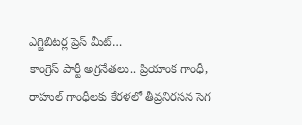ఎగ్జిబిటర్ల ప్రెస్ మీట్…
కాంగ్రెస్ పార్టీ అగ్రనేతలు.. ప్రియాంక గాంధీ, రాహుల్ గాంధీలకు కేరళలో తీవ్రనిరసన సెగ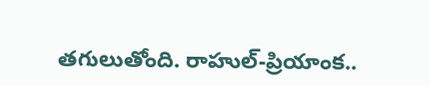తగులుతోంది. రాహుల్-ప్రియాంక..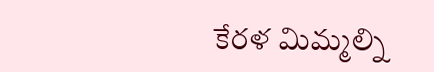కేరళ మిమ్మల్ని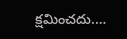క్షమించదు.…